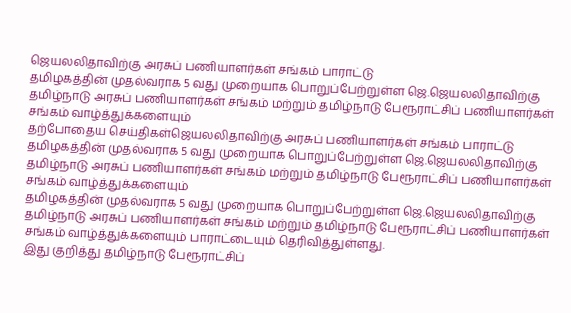ஜெயலலிதாவிற்கு அரசுப் பணியாளர்கள் சங்கம் பாராட்டு
தமிழகத்தின் முதல்வராக 5 வது முறையாக பொறுப்பேற்றுள்ள ஜெ.ஜெயலலிதாவிற்கு தமிழ்நாடு அரசுப் பணியாளர்கள் சங்கம் மற்றும் தமிழ்நாடு பேரூராட்சிப் பணியாளர்கள் சங்கம் வாழ்த்துக்களையும்
தற்போதைய செய்திகள்ஜெயலலிதாவிற்கு அரசுப் பணியாளர்கள் சங்கம் பாராட்டு
தமிழகத்தின் முதல்வராக 5 வது முறையாக பொறுப்பேற்றுள்ள ஜெ.ஜெயலலிதாவிற்கு தமிழ்நாடு அரசுப் பணியாளர்கள் சங்கம் மற்றும் தமிழ்நாடு பேரூராட்சிப் பணியாளர்கள் சங்கம் வாழ்த்துக்களையும்
தமிழகத்தின் முதல்வராக 5 வது முறையாக பொறுப்பேற்றுள்ள ஜெ.ஜெயலலிதாவிற்கு தமிழ்நாடு அரசுப் பணியாளர்கள் சங்கம் மற்றும் தமிழ்நாடு பேரூராட்சிப் பணியாளர்கள் சங்கம் வாழ்த்துக்களையும் பாராட்டையும் தெரிவித்துள்ளது.
இது குறித்து தமிழ்நாடு பேரூராட்சிப்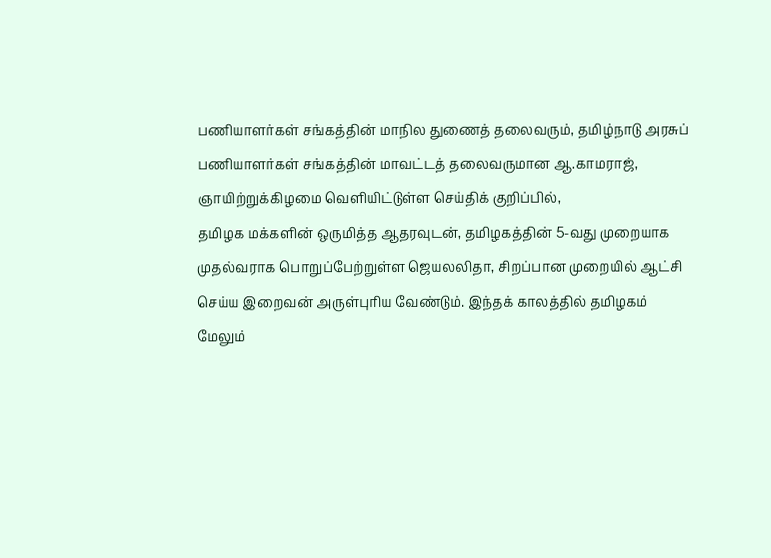பணியாளர்கள் சங்கத்தின் மாநில துணைத் தலைவரும், தமிழ்நாடு அரசுப் பணியாளர்கள் சங்கத்தின் மாவட்டத் தலைவருமான ஆ.காமராஜ், ஞாயிற்றுக்கிழமை வெளியிட்டுள்ள செய்திக் குறிப்பில்,
தமிழக மக்களின் ஒருமித்த ஆதரவுடன், தமிழகத்தின் 5-வது முறையாக முதல்வராக பொறுப்பேற்றுள்ள ஜெயலலிதா, சிறப்பான முறையில் ஆட்சி செய்ய இறைவன் அருள்புரிய வேண்டும். இந்தக் காலத்தில் தமிழகம் மேலும்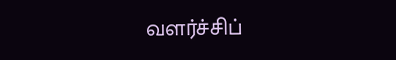வளர்ச்சிப்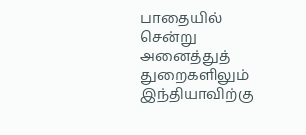பாதையில் சென்று அனைத்துத் துறைகளிலும் இந்தியாவிற்கு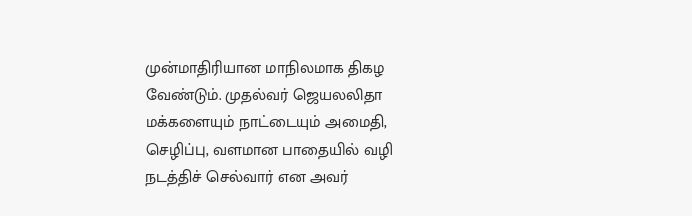முன்மாதிரியான மாநிலமாக திகழ வேண்டும். முதல்வர் ஜெயலலிதா மக்களையும் நாட்டையும் அமைதி, செழிப்பு, வளமான பாதையில் வழி நடத்திச் செல்வார் என அவர்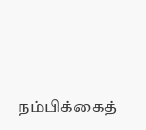நம்பிக்கைத்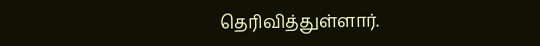தெரிவித்துள்ளார்.